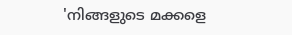'നിങ്ങളുടെ മക്കളെ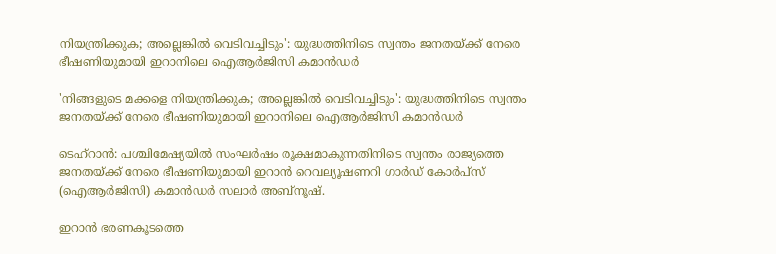നിയന്ത്രിക്കുക; അല്ലെങ്കില്‍ വെടിവച്ചിടും': യുദ്ധത്തിനിടെ സ്വന്തം ജനതയ്ക്ക് നേരെ ഭീഷണിയുമായി ഇറാനിലെ ഐആര്‍ജിസി കമാന്‍ഡര്‍

'നിങ്ങളുടെ മക്കളെ നിയന്ത്രിക്കുക; അല്ലെങ്കില്‍ വെടിവച്ചിടും': യുദ്ധത്തിനിടെ സ്വന്തം ജനതയ്ക്ക് നേരെ ഭീഷണിയുമായി ഇറാനിലെ ഐആര്‍ജിസി കമാന്‍ഡര്‍

ടെഹ്‌റാന്‍: പശ്ചിമേഷ്യയില്‍ സംഘര്‍ഷം രൂക്ഷമാകുന്നതിനിടെ സ്വന്തം രാജ്യത്തെ ജനതയ്ക്ക് നേരെ ഭീഷണിയുമായി ഇറാന്‍ റെവല്യൂഷണറി ഗാര്‍ഡ് കോര്‍പ്‌സ് (ഐആര്‍ജിസി) കമാന്‍ഡര്‍ സലാര്‍ അബ്‌നൂഷ്.

ഇറാന്‍ ഭരണകൂടത്തെ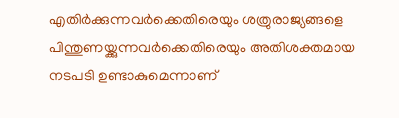എതിര്‍ക്കുന്നവര്‍ക്കെതിരെയും ശത്രുരാജ്യങ്ങളെ പിന്തുണയ്ക്കുന്നവര്‍ക്കെതിരെയും അതിശക്തമായ നടപടി ഉണ്ടാകുമെന്നാണ്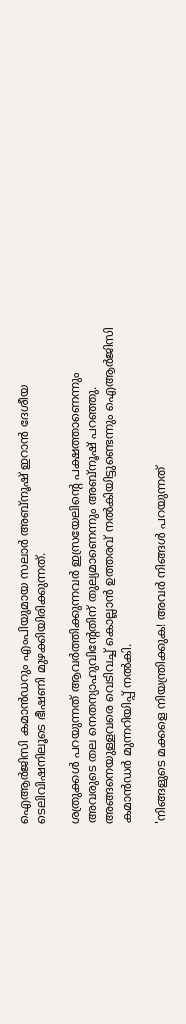ഐആര്‍ജിസി കമാന്‍ഡറും എംപിയുമായ സലാര്‍ അബ്‌നൂഷ് ഇറാന്‍ ദേശീയ ടെലിവിഷനിലൂടെ ഭീഷണി മുഴക്കിയിരിക്കുന്നത്.

ശത്രുക്കള്‍ പറയുന്നത് ആവര്‍ത്തിക്കുന്നവര്‍ ഇസ്രയേലിന്റെ പക്ഷത്താണെന്നും അവരുടെ തല നെതന്യാഹുവിന്റേതിന് തുല്യമാണെന്നും അബ്‌നൂഷ് പറഞ്ഞു. അങ്ങനെയുള്ളവരെ വെടിവച്ച് കൊല്ലാന്‍ ഉത്തരവ് നല്‍കിയിട്ടുണ്ടെന്നും ഐആര്‍ജിസി കമാന്‍ഡര്‍ മുന്നറിയിപ്പ് നല്‍കി.

'നിങ്ങളുടെ മക്കളെ നിയന്ത്രിക്കുക! അവര്‍ നിങ്ങള്‍ പറയുന്നത്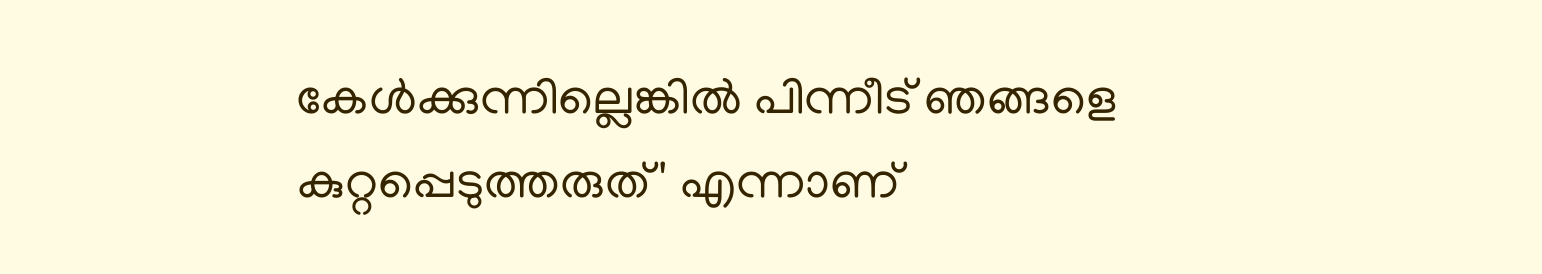കേള്‍ക്കുന്നില്ലെങ്കില്‍ പിന്നീട് ഞങ്ങളെ കുറ്റപ്പെടുത്തരുത്' എന്നാണ്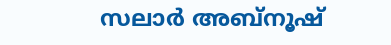സലാര്‍ അബ്‌നൂഷ്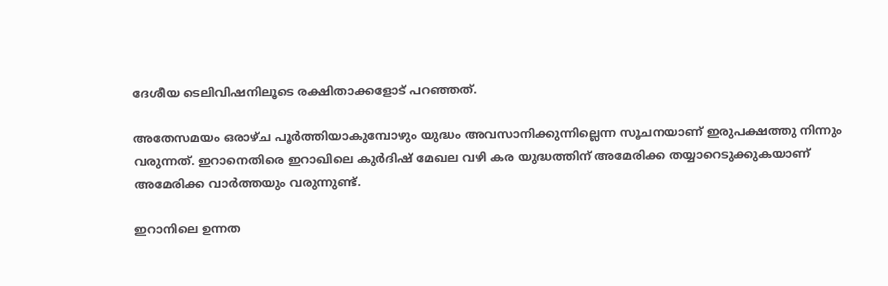ദേശീയ ടെലിവിഷനിലൂടെ രക്ഷിതാക്കളോട് പറഞ്ഞത്.

അതേസമയം ഒരാഴ്ച പൂര്‍ത്തിയാകുമ്പോഴും യുദ്ധം അവസാനിക്കുന്നില്ലെന്ന സൂചനയാണ് ഇരുപക്ഷത്തു നിന്നും വരുന്നത്. ഇറാനെതിരെ ഇറാഖിലെ കുര്‍ദിഷ് മേഖല വഴി കര യുദ്ധത്തിന് അമേരിക്ക തയ്യാറെടുക്കുകയാണ് അമേരിക്ക വാര്‍ത്തയും വരുന്നുണ്ട്.

ഇറാനിലെ ഉന്നത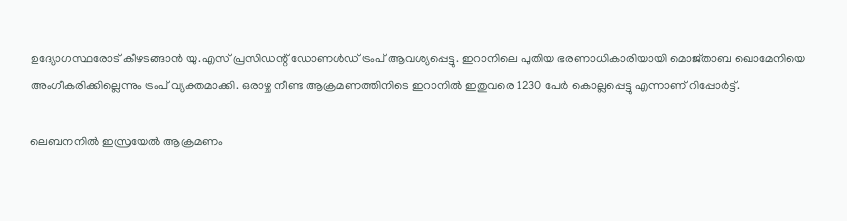ഉദ്യോഗസ്ഥരോട് കീഴടങ്ങാന്‍ യു.എസ് പ്രസിഡന്റ് ഡോണള്‍ഡ് ട്രംപ് ആവശ്യപ്പെട്ടു. ഇറാനിലെ പുതിയ ഭരണാധികാരിയായി മൊജ്താബ ഖൊമേനിയെ അംഗീകരിക്കില്ലെന്നും ട്രംപ് വ്യക്തമാക്കി. ഒരാഴ്ച നീണ്ട ആക്രമണത്തിനിടെ ഇറാനില്‍ ഇതുവരെ 1230 പേര്‍ കൊല്ലപ്പെട്ടു എന്നാണ് റിപ്പോര്‍ട്ട്.

ലെബനനില്‍ ഇസ്രയേല്‍ ആക്രമണം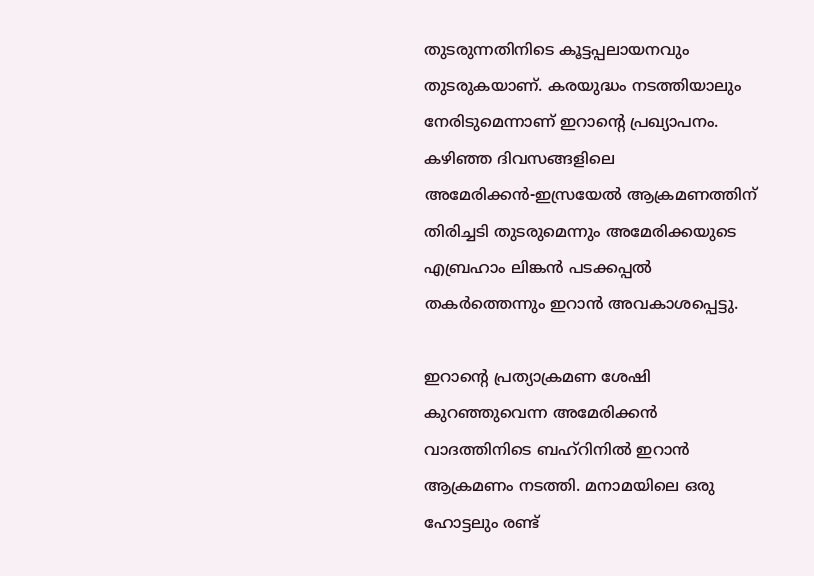തുടരുന്നതിനിടെ കൂട്ടപ്പലായനവും തുടരുകയാണ്. കരയുദ്ധം നടത്തിയാലും നേരിടുമെന്നാണ് ഇറാന്റെ പ്രഖ്യാപനം. കഴിഞ്ഞ ദിവസങ്ങളിലെ അമേരിക്കന്‍-ഇസ്രയേല്‍ ആക്രമണത്തിന് തിരിച്ചടി തുടരുമെന്നും അമേരിക്കയുടെ എബ്രഹാം ലിങ്കന്‍ പടക്കപ്പല്‍ തകര്‍ത്തെന്നും ഇറാന്‍ അവകാശപ്പെട്ടു.

ഇറാന്റെ പ്രത്യാക്രമണ ശേഷി കുറഞ്ഞുവെന്ന അമേരിക്കന്‍ വാദത്തിനിടെ ബഹ്‌റിനില്‍ ഇറാന്‍ ആക്രമണം നടത്തി. മനാമയിലെ ഒരു ഹോട്ടലും രണ്ട്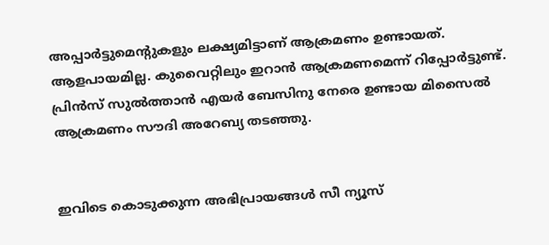അപ്പാര്‍ട്ടുമെന്റുകളും ലക്ഷ്യമിട്ടാണ് ആക്രമണം ഉണ്ടായത്. ആളപായമില്ല. കുവൈറ്റിലും ഇറാന്‍ ആക്രമണമെന്ന് റിപ്പോര്‍ട്ടുണ്ട്. പ്രിന്‍സ് സുല്‍ത്താന്‍ എയര്‍ ബേസിനു നേരെ ഉണ്ടായ മിസൈല്‍ ആക്രമണം സൗദി അറേബ്യ തടഞ്ഞു.


ഇവിടെ കൊടുക്കുന്ന അഭിപ്രായങ്ങള്‍ സീ ന്യൂസ്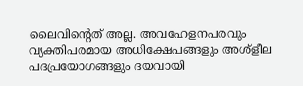ലൈവിന്റെത് അല്ല. അവഹേളനപരവും വ്യക്തിപരമായ അധിക്ഷേപങ്ങളും അശ്‌ളീല പദപ്രയോഗങ്ങളും ദയവായി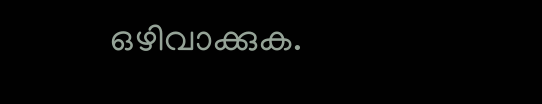ഒഴിവാക്കുക.